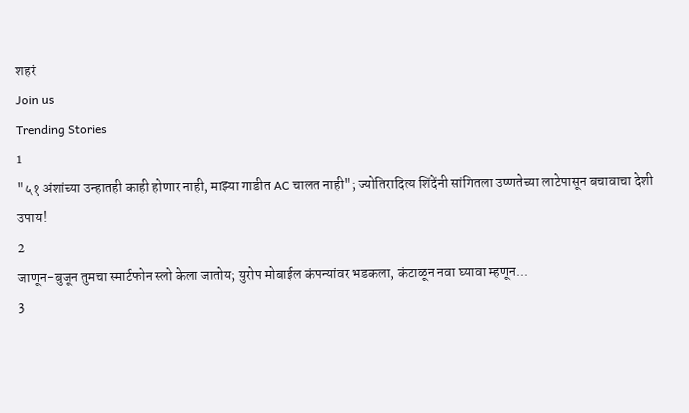शहरं
Join us
Trending Stories
1
"५१ अंशांच्या उन्हातही काही होणार नाही, माझ्या गाडीत AC चालत नाही"; ज्योतिरादित्य शिंदेंनी सांगितला उष्णतेच्या लाटेपासून बचावाचा देशी उपाय!
2
जाणून-बुजून तुमचा स्मार्टफोन स्लो केला जातोय; युरोप मोबाईल कंपन्यांवर भडकला, कंटाळून नवा घ्यावा म्हणून...
3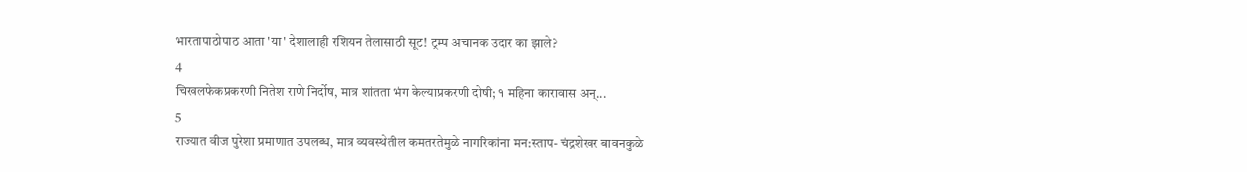भारतापाठोपाठ आता 'या' देशालाही रशियन तेलासाठी सूट! ट्रम्प अचानक उदार का झाले?
4
चिखलफेकप्रकरणी नितेश राणे निर्दोष, मात्र शांतता भंग केल्याप्रकरणी दोषी; १ महिना कारावास अन्...
5
राज्यात वीज पुरेशा प्रमाणात उपलब्ध, मात्र व्यवस्थेतील कमतरतेमुळे नागरिकांना मन:स्ताप- चंद्रशेखर बावनकुळे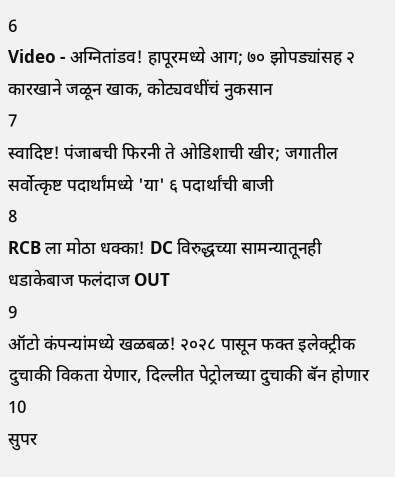6
Video - अग्नितांडव! हापूरमध्ये आग; ७० झोपड्यांसह २ कारखाने जळून खाक, कोट्यवधींचं नुकसान
7
स्वादिष्ट! पंजाबची फिरनी ते ओडिशाची खीर; जगातील सर्वोत्कृष्ट पदार्थांमध्ये 'या' ६ पदार्थांची बाजी
8
RCB ला मोठा धक्का! DC विरुद्धच्या सामन्यातूनही धडाकेबाज फलंदाज OUT
9
ऑटो कंपन्यांमध्ये खळबळ! २०२८ पासून फक्त इलेक्ट्रीक दुचाकी विकता येणार, दिल्लीत पेट्रोलच्या दुचाकी बॅन होणार
10
सुपर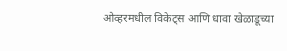ओव्हरमधील विकेट्स आणि धावा खेळाडूच्या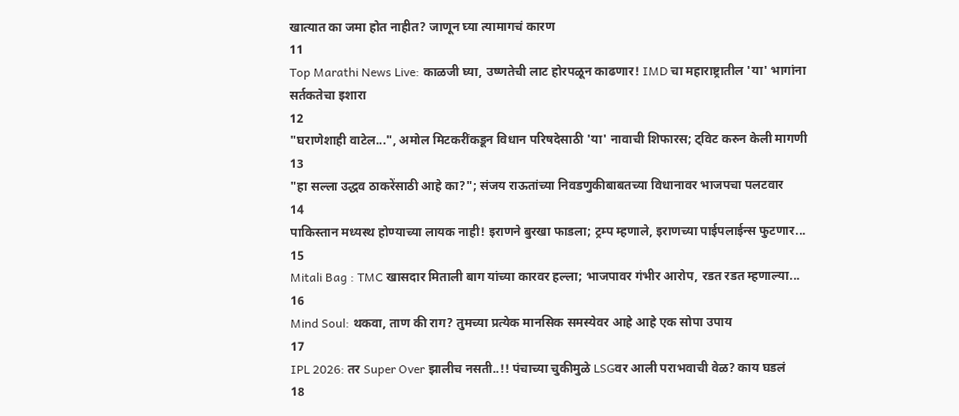खात्यात का जमा होत नाहीत? जाणून घ्या त्यामागचं कारण
11
Top Marathi News Live: काळजी घ्या, उष्णतेची लाट होरपळून काढणार! IMD चा महाराष्ट्रातील 'या' भागांना सर्तकतेचा इशारा
12
"घराणेशाही वाटेल...", अमोल मिटकरींकडून विधान परिषदेसाठी 'या' नावाची शिफारस; ट्विट करुन केली मागणी
13
"हा सल्ला उद्धव ठाकरेंसाठी आहे का?"; संजय राऊतांच्या निवडणुकीबाबतच्या विधानावर भाजपचा पलटवार
14
पाकिस्तान मध्यस्थ होण्याच्या लायक नाही! इराणने बुरखा फाडला; ट्रम्प म्हणाले, इराणच्या पाईपलाईन्स फुटणार...
15
Mitali Bag : TMC खासदार मिताली बाग यांच्या कारवर हल्ला; भाजपावर गंभीर आरोप, रडत रडत म्हणाल्या...
16
Mind Soul: थकवा, ताण की राग? तुमच्या प्रत्येक मानसिक समस्येवर आहे आहे एक सोपा उपाय
17
IPL 2026: तर Super Over झालीच नसती..!! पंचाच्या चुकीमुळे LSGवर आली पराभवाची वेळ? काय घडलं
18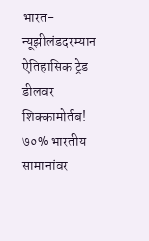भारत-न्यूझीलंडदरम्यान ऐतिहासिक ट्रेड डीलवर शिक्कामोर्तब! ७०% भारतीय सामानांवर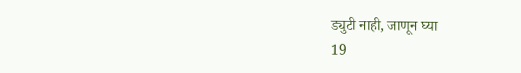ड्युटी नाही, जाणून घ्या
19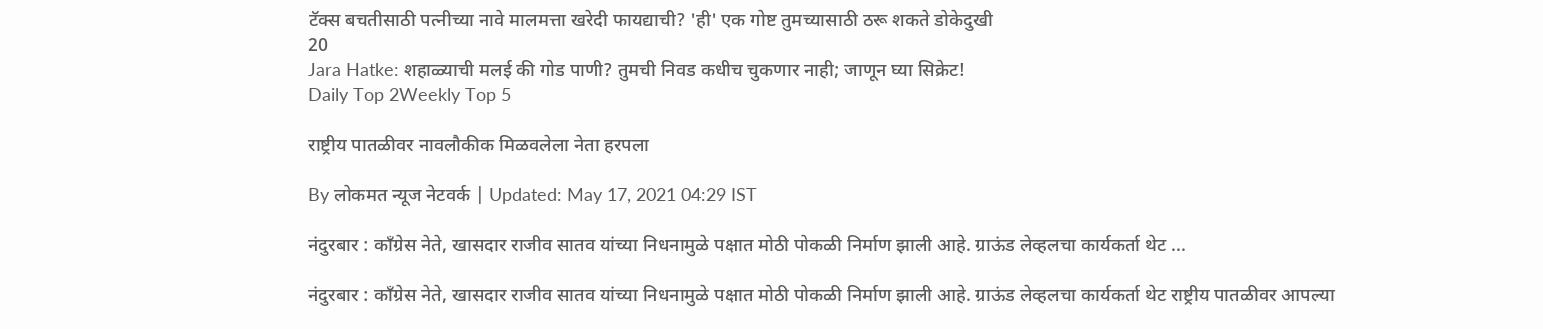टॅक्स बचतीसाठी पत्नीच्या नावे मालमत्ता खरेदी फायद्याची? 'ही' एक गोष्ट तुमच्यासाठी ठरू शकते डोकेदुखी
20
Jara Hatke: शहाळ्याची मलई की गोड पाणी? तुमची निवड कधीच चुकणार नाही; जाणून घ्या सिक्रेट!
Daily Top 2Weekly Top 5

राष्ट्रीय पातळीवर नावलौकीक मिळवलेला नेता हरपला

By लोकमत न्यूज नेटवर्क | Updated: May 17, 2021 04:29 IST

नंदुरबार : काँग्रेस नेते, खासदार राजीव सातव यांच्या निधनामुळे पक्षात मोठी पोकळी निर्माण झाली आहे. ग्राऊंड लेव्हलचा कार्यकर्ता थेट ...

नंदुरबार : काँग्रेस नेते, खासदार राजीव सातव यांच्या निधनामुळे पक्षात मोठी पोकळी निर्माण झाली आहे. ग्राऊंड लेव्हलचा कार्यकर्ता थेट राष्ट्रीय पातळीवर आपल्या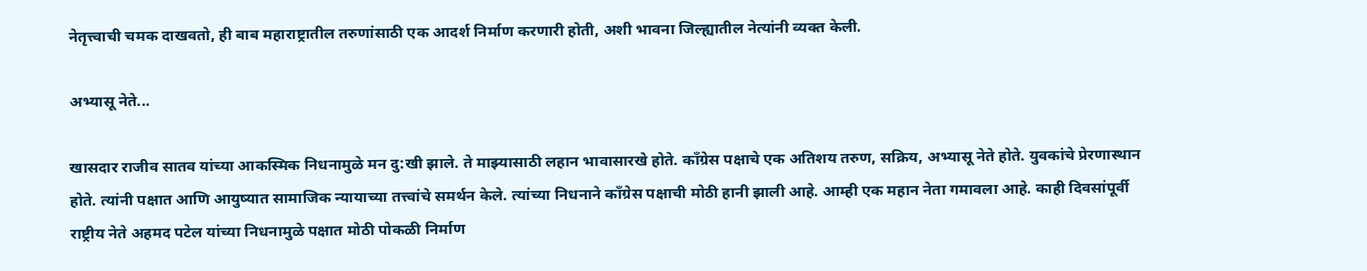नेतृत्त्वाची चमक दाखवतो, ही बाब महाराष्ट्रातील तरुणांसाठी एक आदर्श निर्माण करणारी होती, अशी भावना जिल्ह्यातील नेत्यांनी व्यक्त केली.

अभ्यासू नेते...

खासदार राजीव सातव यांच्या आकस्मिक निधनामुळे मन दु:खी झाले. ते माझ्यासाठी लहान भावासारखे होते. काँग्रेस पक्षाचे एक अतिशय तरुण, सक्रिय, अभ्यासू नेते होते. युवकांचे प्रेरणास्थान होते. त्यांनी पक्षात आणि आयुष्यात सामाजिक न्यायाच्या तत्त्वांचे समर्थन केले. त्यांच्या निधनाने काँग्रेस पक्षाची मोठी हानी झाली आहे. आम्ही एक महान नेता गमावला आहे. काही दिवसांपूर्वी राष्ट्रीय नेते अहमद पटेल यांच्या निधनामुळे पक्षात मोठी पोकळी निर्माण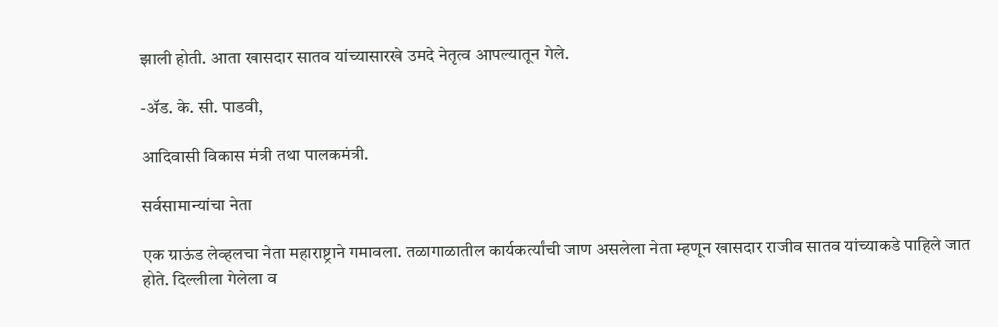झाली होती. आता खासदार सातव यांच्यासारखे उमदे नेतृत्व आपल्यातून गेले.

-ॲड. के. सी. पाडवी,

आदिवासी विकास मंत्री तथा पालकमंत्री.

सर्वसामान्यांचा नेता

एक ग्राऊंड लेव्हलचा नेता महाराष्ट्राने गमावला. तळागाळातील कार्यकर्त्यांची जाण असलेला नेता म्हणून खासदार राजीव सातव यांच्याकडे पाहिले जात होते. दिल्लीला गेलेला व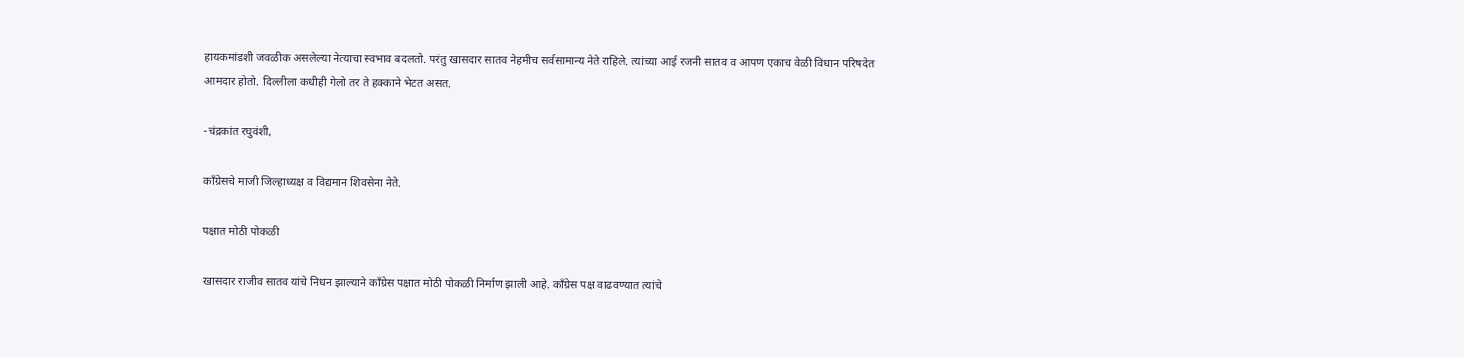हायकमांडशी जवळीक असलेल्या नेत्याचा स्वभाव बदलतो. परंतु खासदार सातव नेहमीच सर्वसामान्य नेते राहिले. त्यांच्या आई रजनी सातव व आपण एकाच वेळी विधान परिषदेत आमदार होतो. दिल्लीला कधीही गेलो तर ते हक्काने भेटत असत.

-चंद्रकांत रघुवंशी,

काँग्रेसचे माजी जिल्हाध्यक्ष व विद्यमान शिवसेना नेते.

पक्षात मोठी पोकळी

खासदार राजीव सातव यांचे निधन झाल्याने काँग्रेस पक्षात मोठी पोकळी निर्माण झाली आहे. काँग्रेस पक्ष वाढवण्यात त्यांचे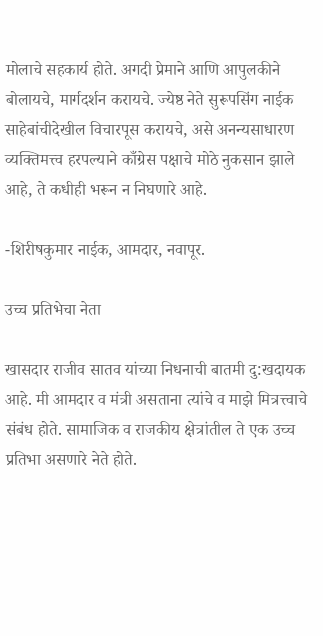मोलाचे सहकार्य होते. अगदी प्रेमाने आणि आपुलकीने बोलायचे, मार्गदर्शन करायचे. ज्येष्ठ नेते सुरूपसिंग नाईक साहेबांचीदेखील विचारपूस करायचे, असे अनन्यसाधारण व्यक्तिमत्त्व हरपल्याने काँग्रेस पक्षाचे मोठे नुकसान झाले आहे, ते कधीही भरून न निघणारे आहे.

-शिरीषकुमार नाईक, आमदार, नवापूर.

उच्च प्रतिभेचा नेता

खासदार राजीव सातव यांच्या निधनाची बातमी दु:खदायक आहे. मी आमदार व मंत्री असताना त्यांचे व माझे मित्रत्त्वाचे संबंध होते. सामाजिक व राजकीय क्षेत्रांतील ते एक उच्च प्रतिभा असणारे नेते होते.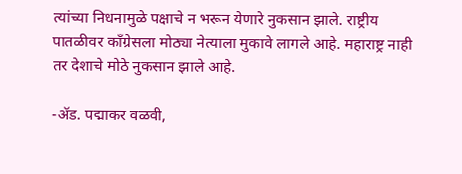त्यांच्या निधनामुळे पक्षाचे न भरून येणारे नुकसान झाले. राष्ट्रीय पातळीवर काँग्रेसला मोठ्या नेत्याला मुकावे लागले आहे. महाराष्ट्र नाही तर देशाचे मोठे नुकसान झाले आहे.

-ॲड. पद्माकर वळवी,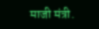माजी मंत्री.